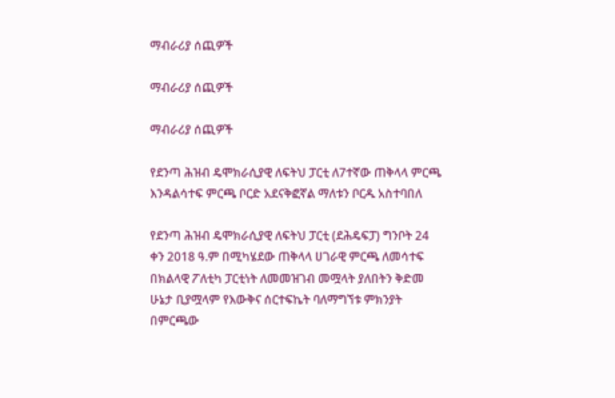ማብራሪያ ሰጪዎች

ማብራሪያ ሰጪዎች

ማብራሪያ ሰጪዎች

የደንጣ ሕዝብ ዴሞክራሲያዊ ለፍትህ ፓርቲ ለ7ተኛው ጠቅላላ ምርጫ እንዳልሳተፍ ምርጫ ቦርድ አደናቅፎኛል ማለቱን ቦርዱ አስተባበለ

የደንጣ ሕዝብ ዴሞክራሲያዊ ለፍትህ ፓርቲ (ደሕዴፍፓ) ግንቦት 24 ቀን 2018 ዓ.ም በሚካሄደው ጠቅላላ ሀገራዊ ምርጫ ለመሳተፍ በክልላዊ ፖለቲካ ፓርቲነት ለመመዝገብ መሟላት ያለበትን ቅድመ ሁኔታ ቢያሟላም የእውቅና ሰርተፍኬት ባለማግኘቱ ምክንያት በምርጫው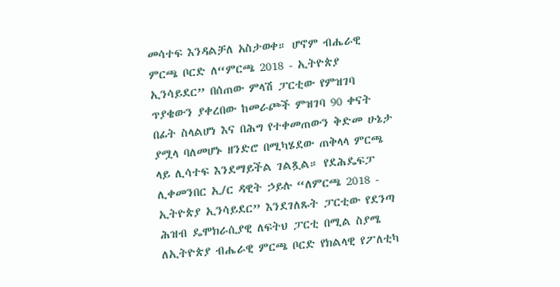መሳተፍ እንዳልቻለ አስታወቀ። ሆኖም ብሔራዊ ምርጫ ቦርድ ለ“ምርጫ 2018 - ኢትዮጵያ ኢንሳይደር” በሰጠው ምላሽ ፓርቲው የምዝገባ ጥያቄውን ያቀረበው ከመራጮች ምዝገባ 90 ቀናት በፊት ስላልሆነ እና በሕግ የተቀመጠውን ቅድመ ሁኔታ ያሟላ ባለመሆኑ ዘንድሮ በሚካሄደው ጠቅላላ ምርጫ ላይ ሊሳተፍ እንደማይችል ገልጿል። የደሕዴፍፓ  ሊቀመንበር ኢ/ር ዳዊት ኃይሉ “ለምርጫ 2018 - ኢትዮጵያ ኢንሳይደር” እንደገለጹት ፓርቲው የደንጣ ሕዝብ ዴሞክራሲያዊ ለፍትህ ፓርቲ በሚል ስያሜ ለኢትዮጵያ ብሔራዊ ምርጫ ቦርድ የክልላዊ የፖለቲካ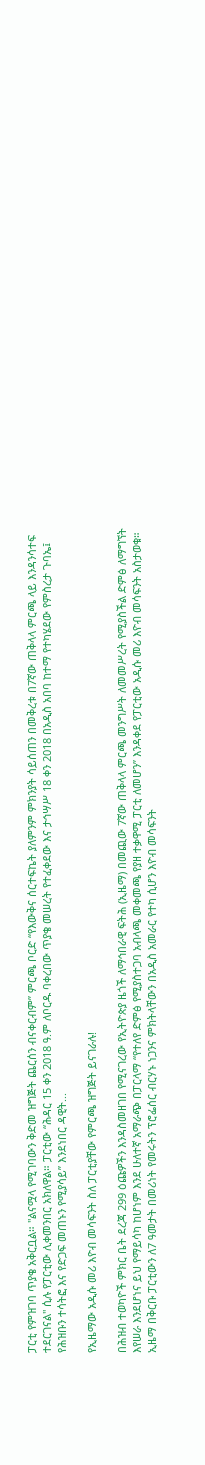ፓርቲ የምዝገባ ጥያቄ አቅርቧል። "ልናሟላ የሚገባውን ቅድመ ዝግጅት ጨርሰን ብናቀርብም” ምርጫ ቦርድ “የእውቅና ሰርተፍኬት ያለምንም ምክንያት ሳይሰጠን በመቅረቱ በ7ኛው ጠቅላላ ምርጫ ላይ እንዳንሳተፍ ተደርገናል" ሲሉ የፓርቲው ሊቀመንበር አክለዋል። ፓርቲው “ሕዳር 15 ቀን 2018 ዓ.ም ለቦርዱ ባቀረበው ጥያቄ መሠረት የተፈቀደው እና ታኅሣሥ 18 ቀን 2018 በአዲስ አበባ ከተማ የተካሄደው የምስረታ ጉባኤ፤ የሕዝቡን ተሳትፎ እና የድጋፍ መጠኑን የሚያሳይ” እንደነበር ዳዊት...

የኢዜማው አዲሱ መሪ እዮብ መሳፍንት ስለ ፓርቲያቸው የምርጫ ዝግጅት ይናገራሉ!

በሕዝብ ተወካዮች ምክር ቤት ደረጃ 299 ዕጩዎችን እንዳስመዘገበ የሚናገረው የኢትዮጵያ ዜጎች ለማኅበራዊ ፍትሕ (ኢዜማ) በመጪው 7ኛው ጠቅላላ ምርጫ መንግሥት ለመመሥረት የሚያስችል ድምፅ ለማግኘት እየሠራ እንደሆነና ይህ የማይሳካ ከሆነም እንደ ሁለተኛ አማራጭ በፓርላማ “የተለየ ድምፅ የሚያስተጋባ አብላጫ መቀመጫ የያዘ ተቃዋሚ ፓርቲ ለመሆን” እንዳቀደ የፓርቲው አዲሱ መሪ እዮብ መሳፍንት አስታወቁ። ኢዜማ በቅርቡ ፓርቲውን ለ7 ዓመታት በመሪነት የመሩትን ፕሮፌሰር ብርሃኑ ነጋንና ምክትላቸውን በአዲስ አመራር የተካ ሲሆን እዮብ መሳፍንት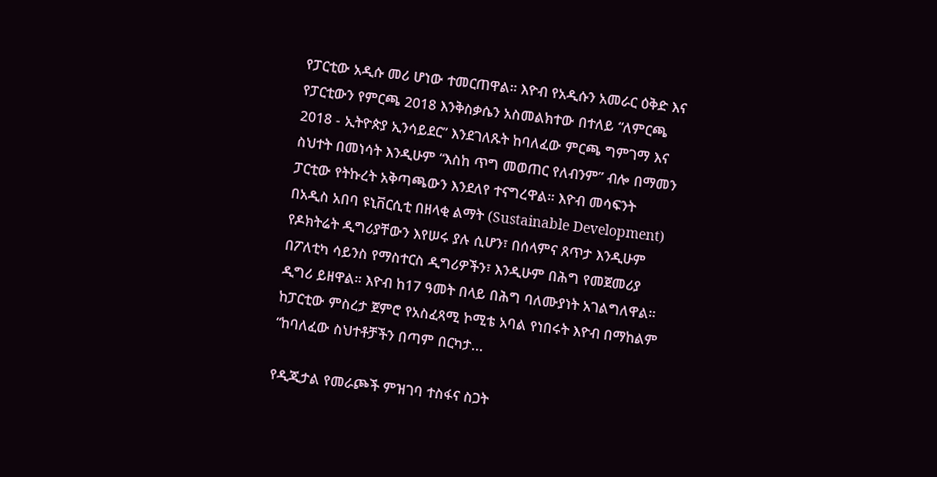የፓርቲው አዲሱ መሪ ሆነው ተመርጠዋል። እዮብ የአዲሱን አመራር ዕቅድ እና የፓርቲውን የምርጫ 2018 እንቅስቃሴን አስመልክተው በተለይ “ለምርጫ 2018 - ኢትዮጵያ ኢንሳይደር” እንደገለጹት ከባለፈው ምርጫ ግምገማ እና ስህተት በመነሳት እንዲሁም “እስከ ጥግ መወጠር የለብንም” ብሎ በማመን ፓርቲው የትኩረት አቅጣጫውን እንደለየ ተናግረዋል። እዮብ መሳፍንት በአዲስ አበባ ዩኒቨርሲቲ በዘላቂ ልማት (Sustainable Development) የዶክትሬት ዲግሪያቸውን እየሠሩ ያሉ ሲሆን፣ በሰላምና ጸጥታ እንዲሁም በፖለቲካ ሳይንስ የማስተርስ ዲግሪዎችን፣ እንዲሁም በሕግ የመጀመሪያ ዲግሪ ይዘዋል። እዮብ ከ17 ዓመት በላይ በሕግ ባለሙያነት አገልግለዋል። ከፓርቲው ምስረታ ጀምሮ የአስፈጻሚ ኮሚቴ አባል የነበሩት እዮብ በማከልም “ከባለፈው ስህተቶቻችን በጣም በርካታ...

የዲጂታል የመራጮች ምዝገባ ተስፋና ስጋት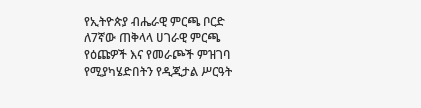የኢትዮጵያ ብሔራዊ ምርጫ ቦርድ ለ7ኛው ጠቅላላ ሀገራዊ ምርጫ የዕጩዎች እና የመራጮች ምዝገባ የሚያካሄድበትን የዲጂታል ሥርዓት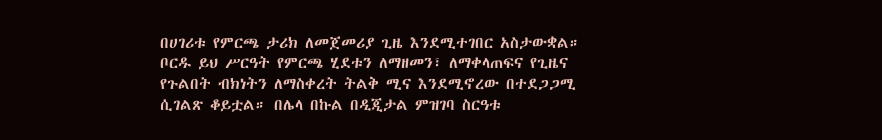በሀገሪቱ የምርጫ ታሪክ ለመጀመሪያ ጊዜ እንደሚተገበር አስታውቋል። ቦርዱ ይህ ሥርዓት የምርጫ ሂደቱን ለማዘመን፣ ለማቀላጠፍና የጊዜና የጉልበት ብክነትን ለማስቀረት ትልቅ ሚና እንደሚኖረው በተደጋጋሚ ሲገልጽ ቆይቷል። በሌላ በኩል በዲጂታል ምዝገባ ስርዓቱ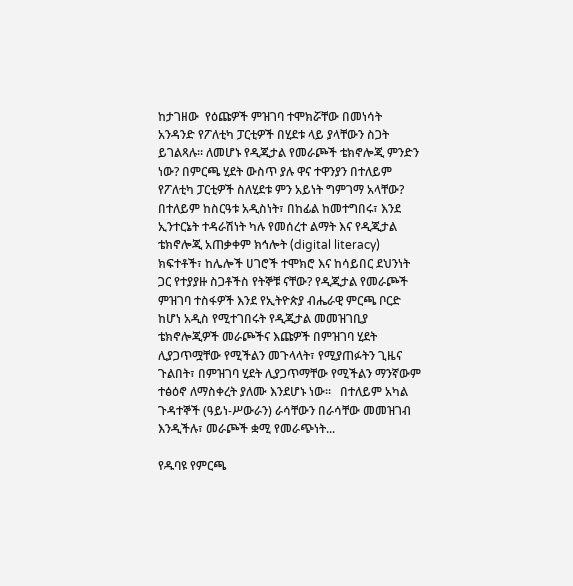ከታገዘው  የዕጩዎች ምዝገባ ተሞክሯቸው በመነሳት  አንዳንድ የፖለቲካ ፓርቲዎች በሂደቱ ላይ ያላቸውን ስጋት ይገልጻሉ። ለመሆኑ የዲጂታል የመራጮች ቴክኖሎጂ ምንድን ነው? በምርጫ ሂደት ውስጥ ያሉ ዋና ተዋንያን በተለይም የፖለቲካ ፓርቲዎች ስለሂደቱ ምን አይነት ግምገማ አላቸው? በተለይም ከስርዓቱ አዲስነት፣ በከፊል ከመተግበሩ፣ እንደ ኢንተርኔት ተዳራሽነት ካሉ የመሰረተ ልማት እና የዲጂታል ቴክኖሎጂ አጠቃቀም ክኅሎት (digital literacy) ክፍተቶች፣ ከሌሎች ሀገሮች ተሞክሮ እና ከሳይበር ደህንነት ጋር የተያያዙ ስጋቶችስ የትኞቹ ናቸው? የዲጂታል የመራጮች ምዝገባ ተስፋዎች እንደ የኢትዮጵያ ብሔራዊ ምርጫ ቦርድ ከሆነ አዲስ የሚተገበሩት የዲጂታል መመዝገቢያ ቴክኖሎጂዎች መራጮችና እጩዎች በምዝገባ ሂደት ሊያጋጥሟቸው የሚችልን መጉላላት፣ የሚያጠፉትን ጊዜና ጉልበት፣ በምዝገባ ሂደት ሊያጋጥማቸው የሚችልን ማንኛውም ተፅዕኖ ለማስቀረት ያለሙ እንደሆኑ ነው።   በተለይም አካል ጉዳተኞች (ዓይነ-ሥውራን) ራሳቸውን በራሳቸው መመዝገብ እንዲችሉ፣ መራጮች ቋሚ የመራጭነት...

የዱባዩ የምርጫ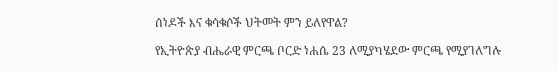ሰነዶች እና ቁሳቁሶች ህትመት ምን ይለየዋል?

የኢትዮጵያ ብሔራዊ ምርጫ ቦርድ ነሐሴ 23 ለሚያካሄደው ምርጫ የሚያገለግሉ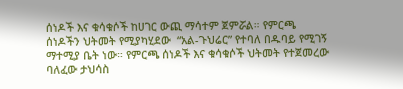ሰነዶች እና ቁሳቁሶች ከሀገር ውጪ ማሳተም ጀምሯል። የምርጫ ሰነዶችን ህትመት የሚያካሂደው  “አል-ጉህሬር” የተባለ በዱባይ የሚገኝ ማተሚያ ቤት ነው። የምርጫ ሰነዶች እና ቁሳቁሶች ህትመት የተጀመረው ባለፈው ታህሳስ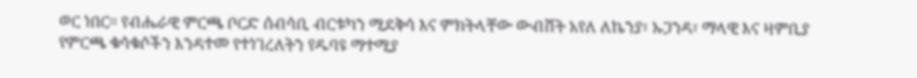ወር ነበር። የብሔራዊ ምርጫ ቦርድ ሰብሳቢ ብርቱካን ሚደቅሳ እና ምክትላቸው ውብሸት አየለ ለኬንያ፣ ኡጋንዳ፣ ማላዊ እና ዛምቢያ የምርጫ ቁሳቁሶችን እንዳተመ የተነገረለትን የዱባዩ ማተሚያ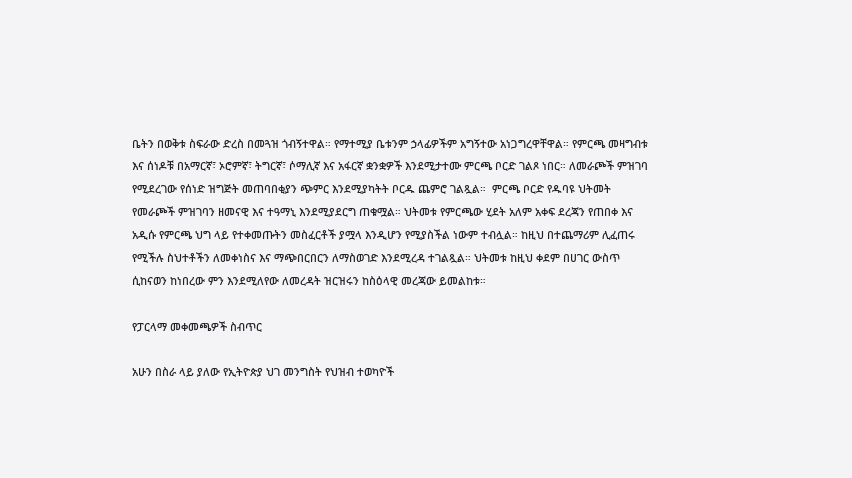ቤትን በወቅቱ ስፍራው ድረስ በመጓዝ ጎብኝተዋል። የማተሚያ ቤቱንም ኃላፊዎችም አግኝተው አነጋግረዋቸዋል። የምርጫ መዛግብቱ እና ሰነዶቹ በአማርኛ፣ ኦሮምኛ፣ ትግርኛ፣ ሶማሊኛ እና አፋርኛ ቋንቋዎች እንደሚታተሙ ምርጫ ቦርድ ገልጾ ነበር። ለመራጮች ምዝገባ የሚደረገው የሰነድ ዝግጅት መጠባበቂያን ጭምር እንደሚያካትት ቦርዱ ጨምሮ ገልጿል።  ምርጫ ቦርድ የዱባዩ ህትመት የመራጮች ምዝገባን ዘመናዊ እና ተዓማኒ እንደሚያደርግ ጠቁሟል። ህትመቱ የምርጫው ሂደት አለም አቀፍ ደረጃን የጠበቀ እና አዲሱ የምርጫ ህግ ላይ የተቀመጡትን መስፈርቶች ያሟላ እንዲሆን የሚያስችል ነውም ተብሏል። ከዚህ በተጨማሪም ሊፈጠሩ የሚችሉ ስህተቶችን ለመቀነስና እና ማጭበርበርን ለማስወገድ እንደሚረዳ ተገልጿል። ህትመቱ ከዚህ ቀደም በሀገር ውስጥ ሲከናወን ከነበረው ምን እንደሚለየው ለመረዳት ዝርዝሩን ከስዕላዊ መረጃው ይመልከቱ።

የፓርላማ መቀመጫዎች ስብጥር

አሁን በስራ ላይ ያለው የኢትዮጵያ ህገ መንግስት የህዝብ ተወካዮች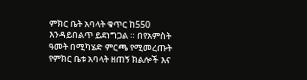ምክር ቤት አባላት ቁጥር ከ550 እንዳይበልጥ ይደነግጋል ። በየአምስት ዓመት በሚካሄድ ምርጫ የሚመረጡት የምክር ቤቱ አባላት ዘጠኝ ክልሎች እና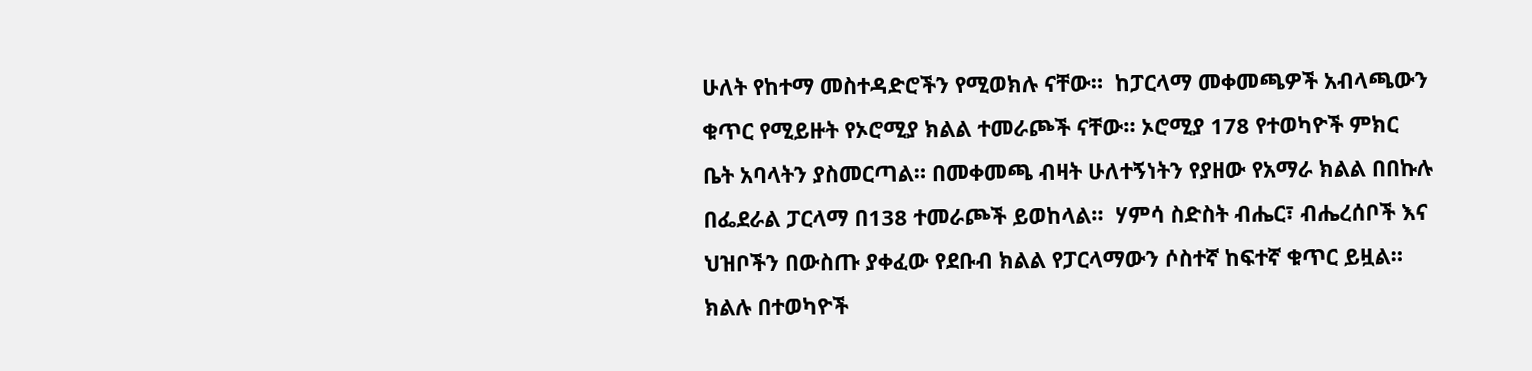ሁለት የከተማ መስተዳድሮችን የሚወክሉ ናቸው።  ከፓርላማ መቀመጫዎች አብላጫውን ቁጥር የሚይዙት የኦሮሚያ ክልል ተመራጮች ናቸው። ኦሮሚያ 178 የተወካዮች ምክር ቤት አባላትን ያስመርጣል። በመቀመጫ ብዛት ሁለተኝነትን የያዘው የአማራ ክልል በበኩሉ በፌደራል ፓርላማ በ138 ተመራጮች ይወከላል።  ሃምሳ ስድስት ብሔር፣ ብሔረሰቦች እና ህዝቦችን በውስጡ ያቀፈው የደቡብ ክልል የፓርላማውን ሶስተኛ ከፍተኛ ቁጥር ይዟል። ክልሉ በተወካዮች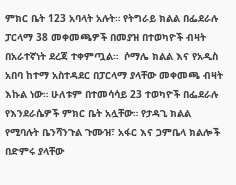ምክር ቤት 123 አባላት አሉት። የትግራይ ክልል በፌደራሉ ፓርላማ 38 መቀመጫዎች በመያዝ በተወካዮች ብዛት በአራተኛነት ደረጃ ተቀምጧል።  ሶማሌ ክልል እና የአዲስ አበባ ከተማ አስተዳደር በፓርላማ ያላቸው መቀመጫ ብዛት እኩል ነው። ሁለቱም በተመሳሳይ 23 ተወካዮች በፌደራሉ የእንደራሴዎች ምክር ቤት አሏቸው። የታዳጊ ክልል የሚባሉት ቤንሻንጉል ጉሙዝ፣ አፋር እና ጋምቤላ ክልሎች በድምሩ ያላቸው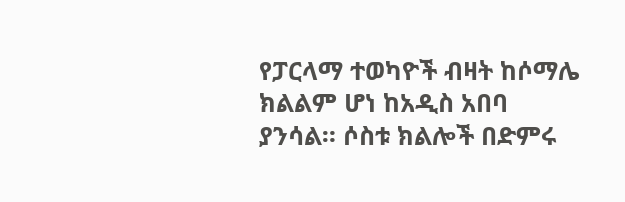የፓርላማ ተወካዮች ብዛት ከሶማሌ ክልልም ሆነ ከአዲስ አበባ ያንሳል። ሶስቱ ክልሎች በድምሩ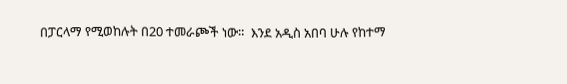በፓርላማ የሚወከሉት በ20 ተመራጮች ነው።  እንደ አዲስ አበባ ሁሉ የከተማ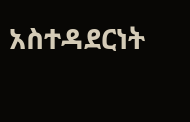አስተዳደርነት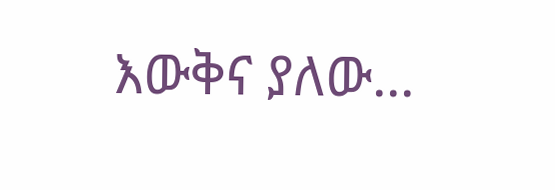እውቅና ያለው...